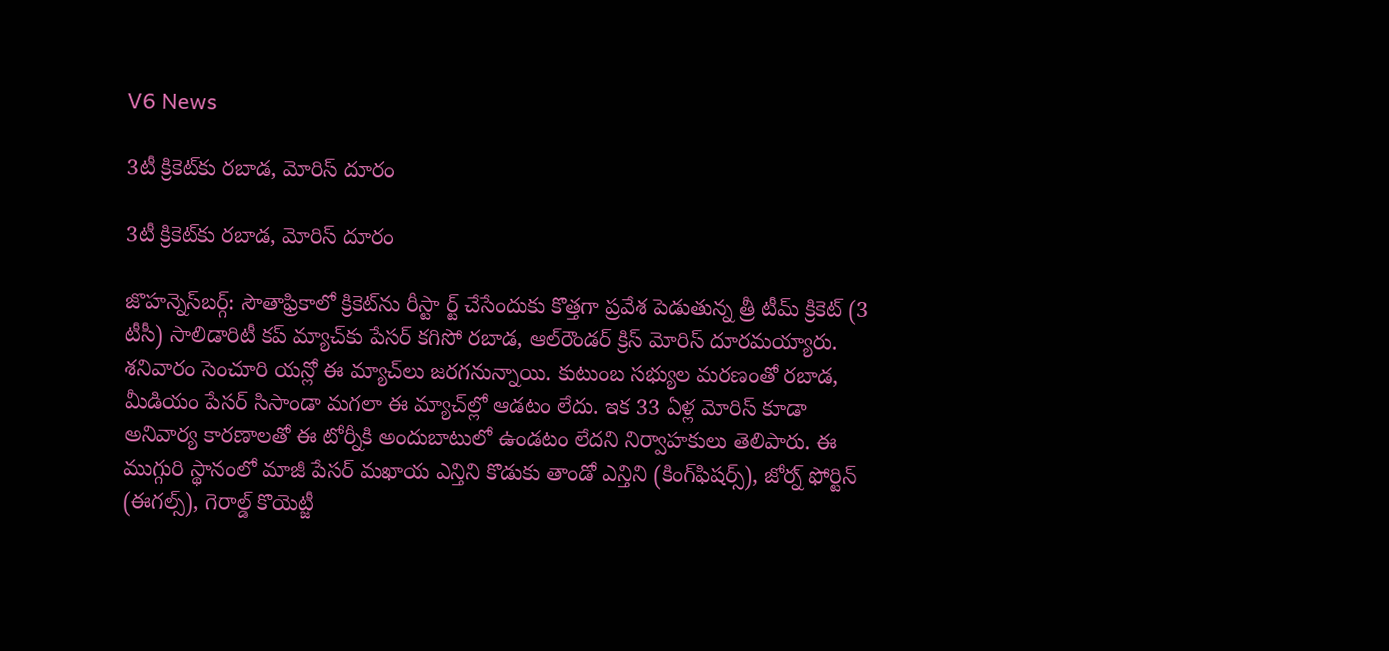V6 News

3టీ క్రికెట్‌కు రబాడ, మోరిస్‌ దూరం

3టీ క్రికెట్‌కు రబాడ, మోరిస్‌ దూరం

జొహన్నెస్‌బర్గ్‌: సౌతాఫ్రికాలో క్రికెట్‌ను రీస్టా ర్ట్‌‌ చేసేందుకు కొత్తగా ప్రవేశ పెడుతున్న త్రీ టీమ్‌ క్రికెట్‌ (3 టీసీ) సాలిడారిటీ కప్‌ మ్యాచ్‌కు పేసర్‌‌ కగిసో రబాడ, ఆల్‌రౌండర్‌‌ క్రిస్‌ మోరిస్‌ దూరమయ్యారు. శనివారం సెంచూరి యన్లో ఈ మ్యాచ్‌లు జరగనున్నాయి. కుటుంబ సభ్యుల మరణంతో రబాడ, మీడియం పేసర్‌‌ సిసాండా మగలా ఈ మ్యాచ్‌‌ల్లో ఆడటం లేదు. ఇక 33 ఏళ్ల మోరిస్‌ కూడా అనివార్య కారణాలతో ఈ టోర్నీకి అందుబాటులో ఉండటం లేదని నిర్వాహకులు తెలిపారు. ఈ ముగ్గురి స్థానంలో మాజీ పేసర్ మఖాయ ఎన్తిని కొడుకు తాండో ఎన్తిని (కింగ్‌ఫిషర్స్‌), జోర్న్‌‌ ఫోర్టిన్‌‌ (ఈగల్స్‌), గెరాల్డ్‌ కొయెట్జీ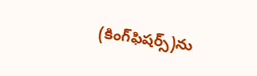(కింగ్‌ఫిషర్స్‌)ను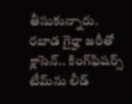తీసుకున్నారు. రబాడ గైర్హా జరీతో క్లాసెన్‌‌.. కింగ్‌ఫిషర్స్‌ టీమ్‌ను లీడ్‌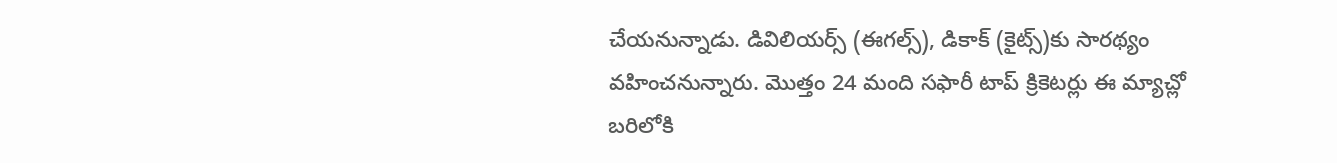చేయనున్నాడు. డివిలియర్స్‌ (ఈగల్స్‌), డికాక్‌ (కైట్స్‌)కు సారథ్యం వహించనున్నారు. మొత్తం 24 మంది సఫారీ టాప్‌ క్రికెటర్లు ఈ మ్యాచ్లో బరిలోకి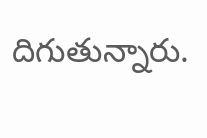దిగుతున్నారు.